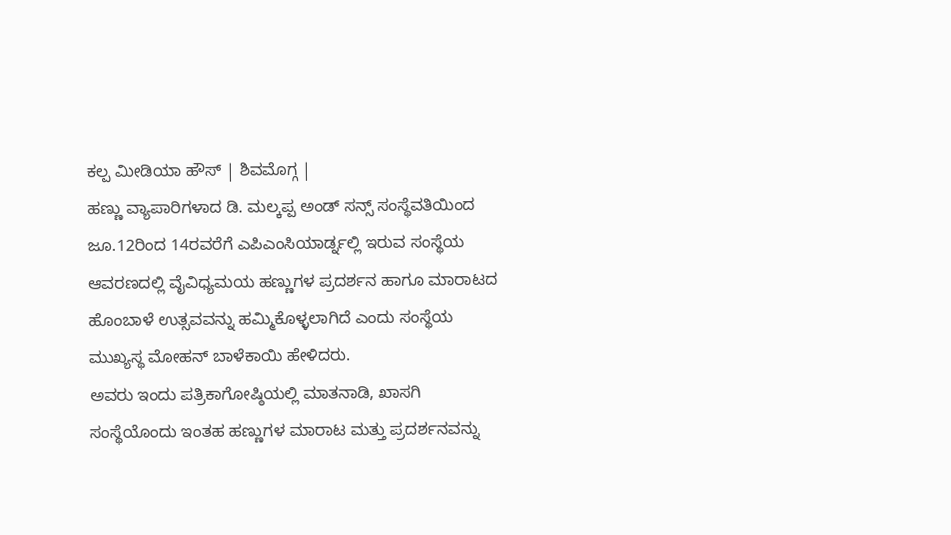ಕಲ್ಪ ಮೀಡಿಯಾ ಹೌಸ್ | ಶಿವಮೊಗ್ಗ |
ಹಣ್ಣು ವ್ಯಾಪಾರಿಗಳಾದ ಡಿ. ಮಲ್ಕಪ್ಪ ಅಂಡ್ ಸನ್ಸ್ ಸಂಸ್ಥೆವತಿಯಿಂದ ಜೂ.12ರಿಂದ 14ರವರೆಗೆ ಎಪಿಎಂಸಿಯಾರ್ಡ್ನಲ್ಲಿ ಇರುವ ಸಂಸ್ಥೆಯ ಆವರಣದಲ್ಲಿ ವೈವಿಧ್ಯಮಯ ಹಣ್ಣುಗಳ ಪ್ರದರ್ಶನ ಹಾಗೂ ಮಾರಾಟದ ಹೊಂಬಾಳೆ ಉತ್ಸವವನ್ನು ಹಮ್ಮಿಕೊಳ್ಳಲಾಗಿದೆ ಎಂದು ಸಂಸ್ಥೆಯ ಮುಖ್ಯಸ್ಥ ಮೋಹನ್ ಬಾಳೆಕಾಯಿ ಹೇಳಿದರು.
ಅವರು ಇಂದು ಪತ್ರಿಕಾಗೋಷ್ಠಿಯಲ್ಲಿ ಮಾತನಾಡಿ, ಖಾಸಗಿ ಸಂಸ್ಥೆಯೊಂದು ಇಂತಹ ಹಣ್ಣುಗಳ ಮಾರಾಟ ಮತ್ತು ಪ್ರದರ್ಶನವನ್ನು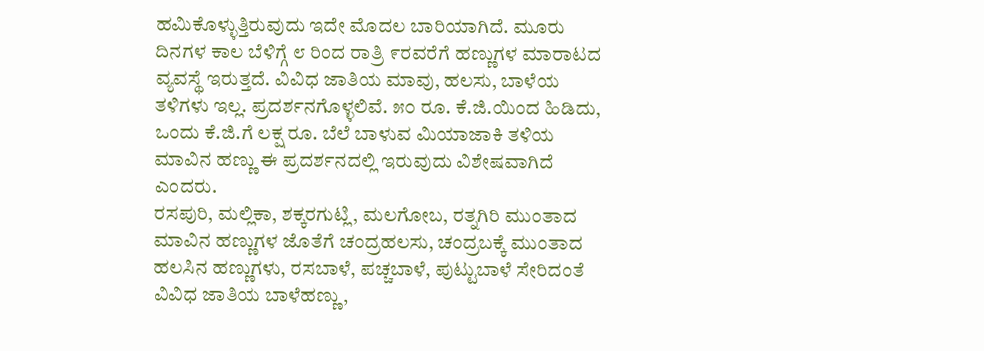ಹಮಿಕೊಳ್ಳುತ್ತಿರುವುದು ಇದೇ ಮೊದಲ ಬಾರಿಯಾಗಿದೆ. ಮೂರು ದಿನಗಳ ಕಾಲ ಬೆಳಿಗ್ಗೆ ೮ ರಿಂದ ರಾತ್ರಿ ೯ರವರೆಗೆ ಹಣ್ಣುಗಳ ಮಾರಾಟದ ವ್ಯವಸ್ಥೆ ಇರುತ್ತದೆ. ವಿವಿಧ ಜಾತಿಯ ಮಾವು, ಹಲಸು, ಬಾಳೆಯ ತಳಿಗಳು ಇಲ್ಲ. ಪ್ರದರ್ಶನಗೊಳ್ಳಲಿವೆ. ೫೦ ರೂ. ಕೆ.ಜಿ.ಯಿಂದ ಹಿಡಿದು, ಒಂದು ಕೆ.ಜಿ.ಗೆ ಲಕ್ಷ ರೂ. ಬೆಲೆ ಬಾಳುವ ಮಿಯಾಜಾಕಿ ತಳಿಯ ಮಾವಿನ ಹಣ್ಣು ಈ ಪ್ರದರ್ಶನದಲ್ಲಿ ಇರುವುದು ವಿಶೇಷವಾಗಿದೆ ಎಂದರು.
ರಸಪುರಿ, ಮಲ್ಲಿಕಾ, ಶಕ್ಕರಗುಟ್ಲಿ, ಮಲಗೋಬ, ರತ್ನಗಿರಿ ಮುಂತಾದ ಮಾವಿನ ಹಣ್ಣುಗಳ ಜೊತೆಗೆ ಚಂದ್ರಹಲಸು, ಚಂದ್ರಬಕ್ಕೆ ಮುಂತಾದ ಹಲಸಿನ ಹಣ್ಣುಗಳು, ರಸಬಾಳೆ, ಪಚ್ಚಬಾಳೆ, ಪುಟ್ಟುಬಾಳೆ ಸೇರಿದಂತೆ ವಿವಿಧ ಜಾತಿಯ ಬಾಳೆಹಣ್ಣು,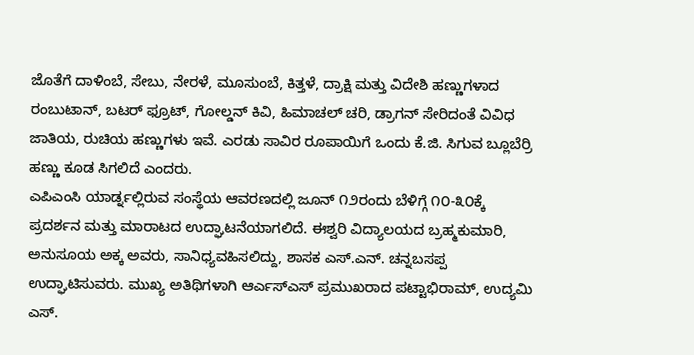ಜೊತೆಗೆ ದಾಳಿಂಬೆ, ಸೇಬು, ನೇರಳೆ, ಮೂಸುಂಬೆ, ಕಿತ್ತಳೆ, ದ್ರಾಕ್ಷಿ ಮತ್ತು ವಿದೇಶಿ ಹಣ್ಣುಗಳಾದ ರಂಬುಟಾನ್, ಬಟರ್ ಫ್ರೂಟ್, ಗೋಲ್ಡನ್ ಕಿವಿ, ಹಿಮಾಚಲ್ ಚರಿ, ಡ್ರಾಗನ್ ಸೇರಿದಂತೆ ವಿವಿಧ ಜಾತಿಯ, ರುಚಿಯ ಹಣ್ಣುಗಳು ಇವೆ. ಎರಡು ಸಾವಿರ ರೂಪಾಯಿಗೆ ಒಂದು ಕೆ.ಜಿ. ಸಿಗುವ ಬ್ಲೂಬೆರ್ರಿ ಹಣ್ಣು ಕೂಡ ಸಿಗಲಿದೆ ಎಂದರು.
ಎಪಿಎಂಸಿ ಯಾರ್ಡ್ನಲ್ಲಿರುವ ಸಂಸ್ಥೆಯ ಆವರಣದಲ್ಲಿ ಜೂನ್ ೧೨ರಂದು ಬೆಳಿಗ್ಗೆ ೧೦-೩೦ಕ್ಕೆ ಪ್ರದರ್ಶನ ಮತ್ತು ಮಾರಾಟದ ಉದ್ಘಾಟನೆಯಾಗಲಿದೆ. ಈಶ್ವರಿ ವಿದ್ಯಾಲಯದ ಬ್ರಹ್ಮಕುಮಾರಿ, ಅನುಸೂಯ ಅಕ್ಕ ಅವರು, ಸಾನಿಧ್ಯವಹಿಸಲಿದ್ದು, ಶಾಸಕ ಎಸ್.ಎನ್. ಚನ್ನಬಸಪ್ಪ ಉದ್ಘಾಟಿಸುವರು. ಮುಖ್ಯ ಅತಿಥಿಗಳಾಗಿ ಆರ್ಎಸ್ಎಸ್ ಪ್ರಮುಖರಾದ ಪಟ್ಟಾಭಿರಾಮ್, ಉದ್ಯಮಿ ಎಸ್.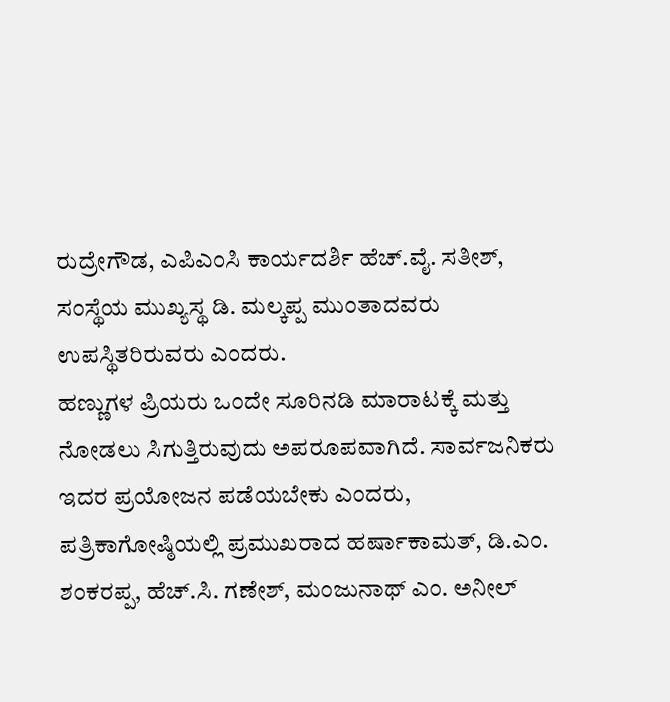ರುದ್ರೇಗೌಡ, ಎಪಿಎಂಸಿ ಕಾರ್ಯದರ್ಶಿ ಹೆಚ್.ವೈ. ಸತೀಶ್, ಸಂಸ್ಥೆಯ ಮುಖ್ಯಸ್ಥ ಡಿ. ಮಲ್ಕಪ್ಪ ಮುಂತಾದವರು ಉಪಸ್ಥಿತರಿರುವರು ಎಂದರು.
ಹಣ್ಣುಗಳ ಪ್ರಿಯರು ಒಂದೇ ಸೂರಿನಡಿ ಮಾರಾಟಕ್ಕೆ ಮತ್ತು ನೋಡಲು ಸಿಗುತ್ತಿರುವುದು ಅಪರೂಪವಾಗಿದೆ. ಸಾರ್ವಜನಿಕರು ಇದರ ಪ್ರಯೋಜನ ಪಡೆಯಬೇಕು ಎಂದರು,
ಪತ್ರಿಕಾಗೋಷ್ಠಿಯಲ್ಲಿ ಪ್ರಮುಖರಾದ ಹರ್ಷಾಕಾಮತ್, ಡಿ.ಎಂ. ಶಂಕರಪ್ಪ, ಹೆಚ್.ಸಿ. ಗಣೇಶ್, ಮಂಜುನಾಥ್ ಎಂ. ಅನೀಲ್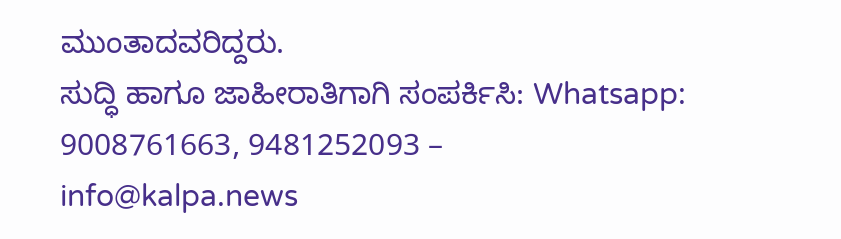ಮುಂತಾದವರಿದ್ದರು.
ಸುದ್ಧಿ ಹಾಗೂ ಜಾಹೀರಾತಿಗಾಗಿ ಸಂಪರ್ಕಿಸಿ: Whatsapp: 9008761663, 9481252093 – info@kalpa.news